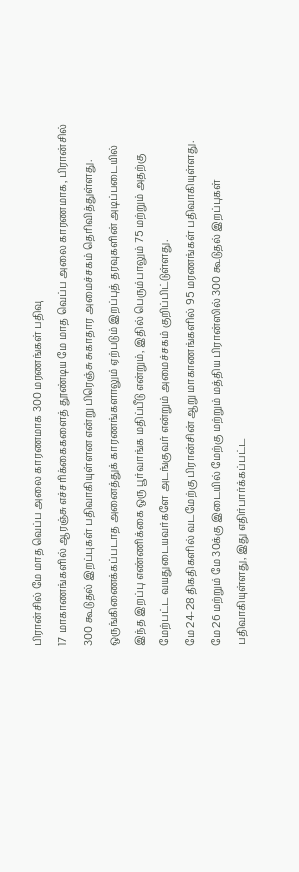பிரான்சில் மே மாத வெப்ப அலை காரணமாக 300 மரணங்கள் பதிவு
17 மாகாணங்களில் ஆரஞ்சு எச்சரிக்கைகளைத் தூண்டிய மே மாத வெப்ப அலை காரணமாக, பிரான்சில் 300 கூடுதல் இறப்புகள் பதிவாகியுள்ளன என்று பிரெஞ்சு சுகாதார அமைச்சகம் தெரிவித்துள்ளது.
ஒருங்கிணைக்கப்படாத அனைத்துக் காரணங்களாலும் ஏற்படும் இறப்புத் தரவுகளின் அடிப்படையில் இந்த இறப்பு எண்ணிக்கை ஒரு பூர்வாங்க மதிப்பீடு என்றும், இதில் பெரும்பாலும் 75 மற்றும் அதற்கு மேற்பட்ட வயதுடையவர்களே அடங்குவர் என்றும் அமைச்சகம் குறிப்பிட்டுள்ளது.
மே 24-28 திகதிகளில் வடமேற்கு பிரான்சின் ஆறு மாகாணங்களில் 95 மரணங்கள் பதிவாகியுள்ளது.
மே 26 மற்றும் மே 30க்கு இடையில் மேற்கு மற்றும் மத்திய பிரான்ஸில் 300 கூடுதல் இறப்புகள் பதிவாகியுள்ளது, இது எதிர்பார்க்கப்பட்ட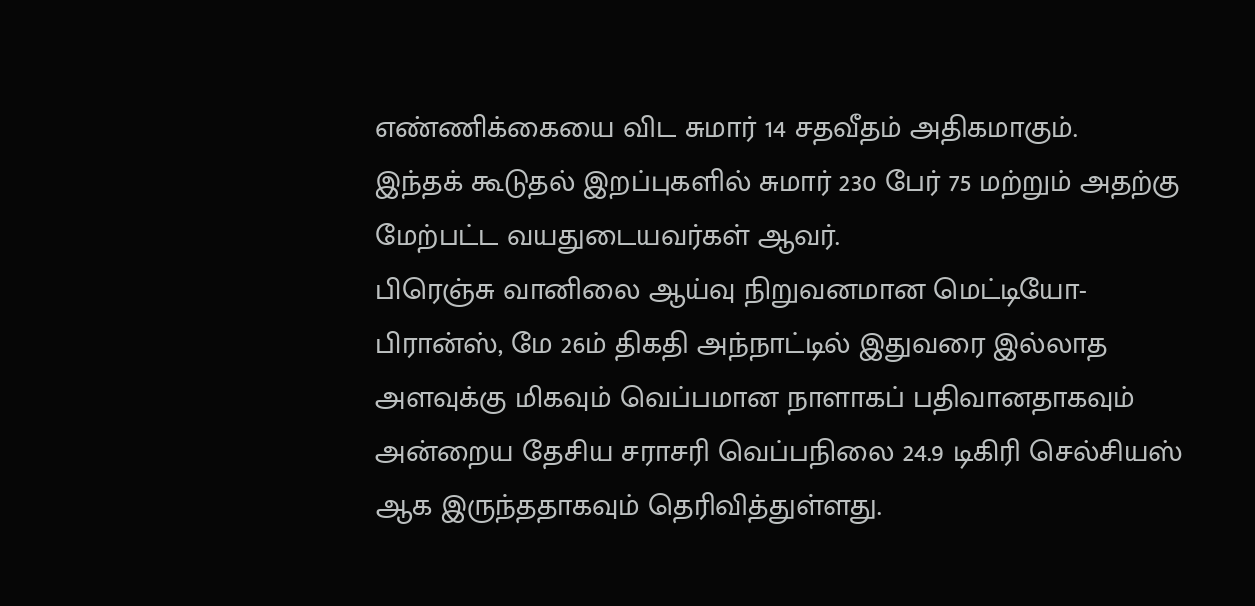எண்ணிக்கையை விட சுமார் 14 சதவீதம் அதிகமாகும்.
இந்தக் கூடுதல் இறப்புகளில் சுமார் 230 பேர் 75 மற்றும் அதற்கு மேற்பட்ட வயதுடையவர்கள் ஆவர்.
பிரெஞ்சு வானிலை ஆய்வு நிறுவனமான மெட்டியோ-பிரான்ஸ், மே 26ம் திகதி அந்நாட்டில் இதுவரை இல்லாத அளவுக்கு மிகவும் வெப்பமான நாளாகப் பதிவானதாகவும் அன்றைய தேசிய சராசரி வெப்பநிலை 24.9 டிகிரி செல்சியஸ் ஆக இருந்ததாகவும் தெரிவித்துள்ளது.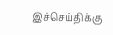இச்செய்திக்கு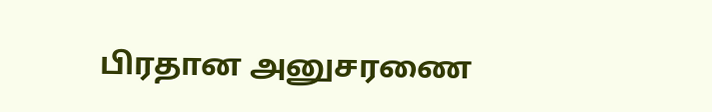பிரதான அனுசரணை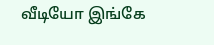வீடியோ இங்கே